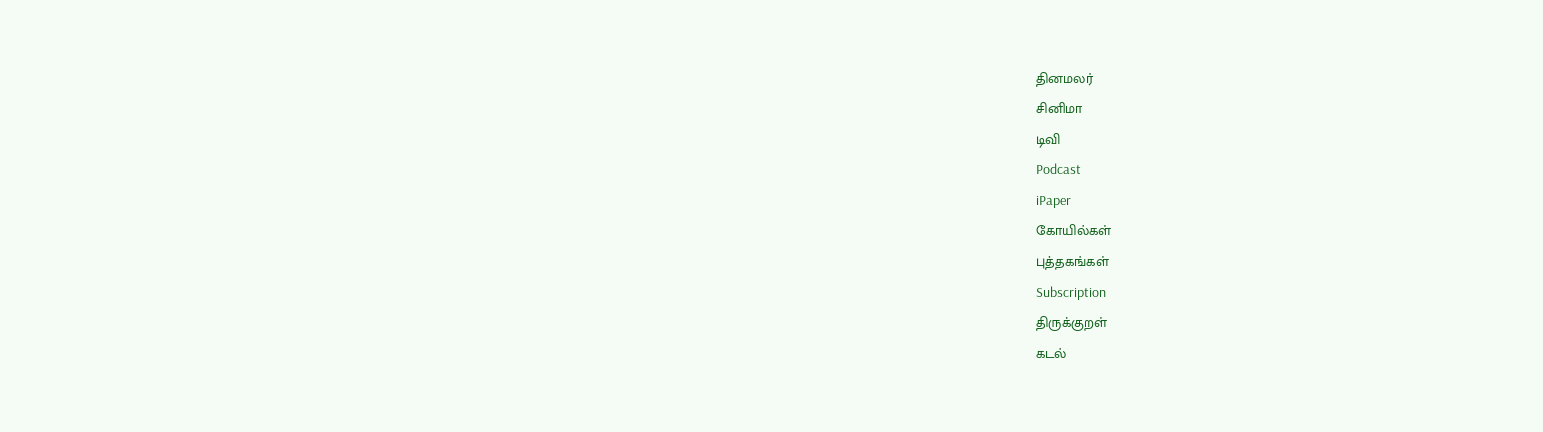தினமலர்
சினிமா
டிவி
Podcast
iPaper
கோயில்கள்
புத்தகங்கள்
Subscription
திருக்குறள்
கடல்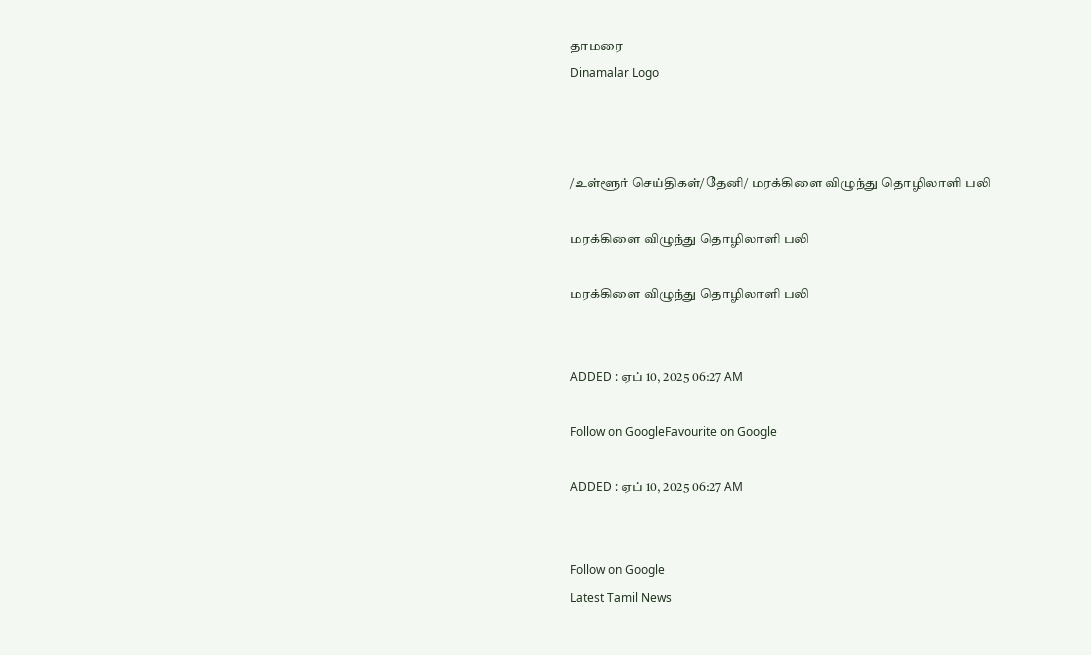தாமரை
Dinamalar Logo



/உள்ளூர் செய்திகள்/தேனி/ மரக்கிளை விழுந்து தொழிலாளி பலி

மரக்கிளை விழுந்து தொழிலாளி பலி

மரக்கிளை விழுந்து தொழிலாளி பலி


ADDED : ஏப் 10, 2025 06:27 AM

Follow on GoogleFavourite on Google

ADDED : ஏப் 10, 2025 06:27 AM


Follow on Google
Latest Tamil News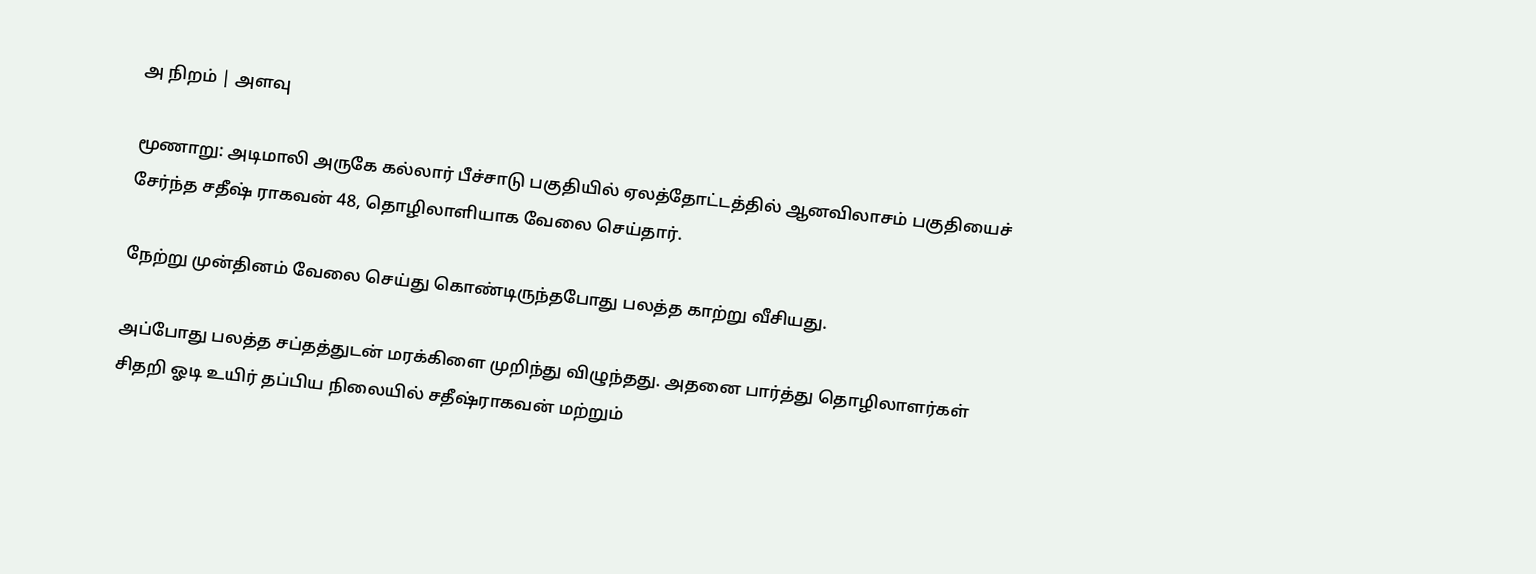அ நிறம் | அளவு

மூணாறு: அடிமாலி அருகே கல்லார் பீச்சாடு பகுதியில் ஏலத்தோட்டத்தில் ஆனவிலாசம் பகுதியைச் சேர்ந்த சதீஷ் ராகவன் 48, தொழிலாளியாக வேலை செய்தார்.

நேற்று முன்தினம் வேலை செய்து கொண்டிருந்தபோது பலத்த காற்று வீசியது.

அப்போது பலத்த சப்தத்துடன் மரக்கிளை முறிந்து விழுந்தது. அதனை பார்த்து தொழிலாளர்கள் சிதறி ஓடி உயிர் தப்பிய நிலையில் சதீஷ்ராகவன் மற்றும்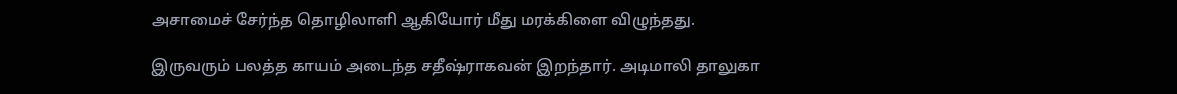அசாமைச் சேர்ந்த தொழிலாளி ஆகியோர் மீது மரக்கிளை விழுந்தது.

இருவரும் பலத்த காயம் அடைந்த சதீஷ்ராகவன் இறந்தார். அடிமாலி தாலுகா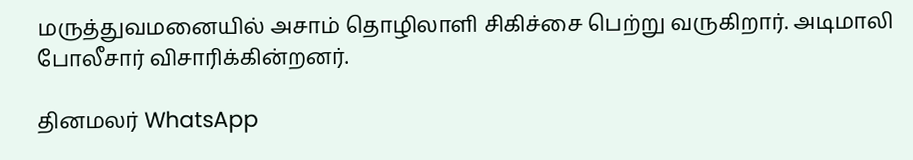மருத்துவமனையில் அசாம் தொழிலாளி சிகிச்சை பெற்று வருகிறார். அடிமாலி போலீசார் விசாரிக்கின்றனர்.

தினமலர் WhatsApp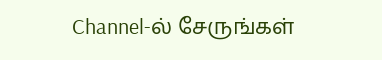Channel-ல் சேருங்கள்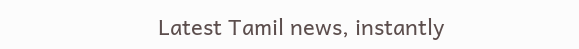Latest Tamil news, instantly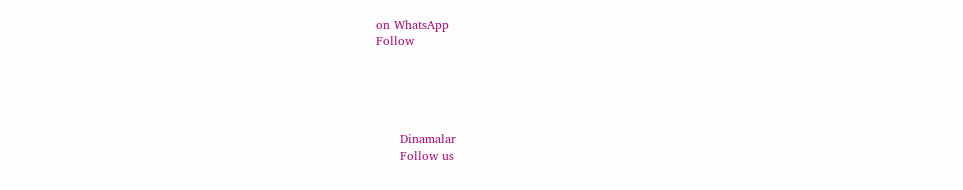on WhatsApp
Follow





      Dinamalar
      Follow us